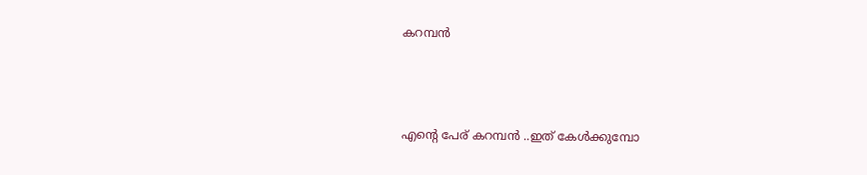കറമ്പന്‍



എന്‍റെ പേര് കറമ്പന്‍ ..ഇത് കേള്‍ക്കുമ്പോ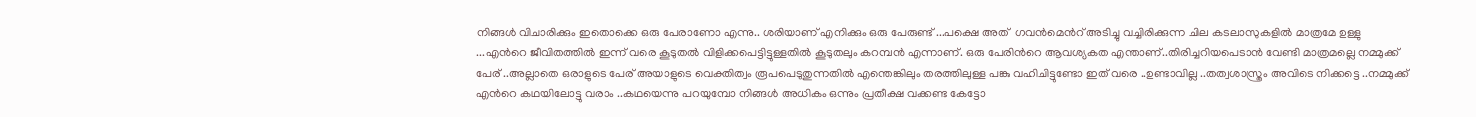നിങ്ങള്‍ വിചാരിക്കും ഇതൊക്കെ ഒരു പേരാണോ എന്നു.. ശരിയാണ് എനിക്കും ഒരു പേരുണ്ട് ...പക്ഷെ അത്  ഗവന്‍മെന്‍റ് അടിച്ചു വച്ചിരിക്കുന്ന ചില കടലാസുകളില്‍ മാത്രമേ ഉള്ളു ...എന്‍റെ ജീവിതത്തില്‍ ഇന്ന് വരെ കൂടുതല്‍ വിളിക്കപെട്ടിട്ടുള്ളതില്‍ കൂടുതലും കറമ്പന്‍ എന്നാണ്. ഒരു പേരിന്‍റെ ആവശ്യകത എന്താണ്..തിരിച്ചറിയപെടാന്‍ വേണ്ടി മാത്രമല്ലെ നമ്മുക്ക് പേര് ..അല്ലാതെ ഒരാളുടെ പേര് അയാളുടെ വെക്തിത്വം രൂപപെടുതുന്നതില്‍ എന്തെങ്കിലും തരത്തിലുള്ള പങ്കു വഹിചിട്ടുണ്ടോ ഇത് വരെ ..ഉണ്ടാവില്ല ..തത്വശാസ്ത്രം അവിടെ നിക്കട്ടെ ..നമ്മുക്ക് എന്‍റെ കഥയിലോട്ടു വരാം ..കഥയെന്നു പറയുമ്പോ നിങ്ങള്‍ അധികം ഒന്നും പ്രതീക്ഷ വക്കണ്ട കേട്ടോ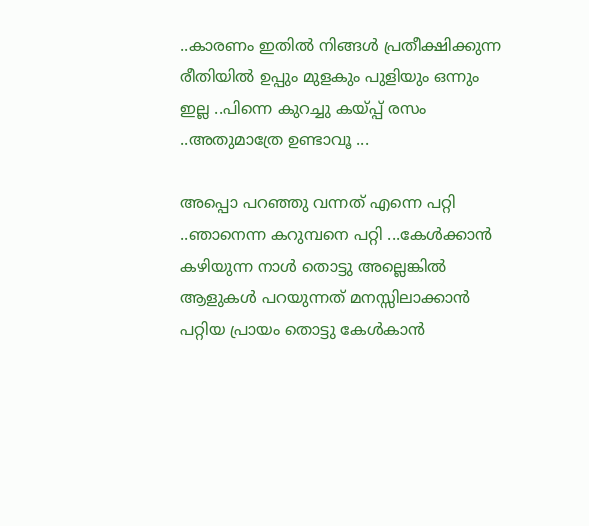..കാരണം ഇതില്‍ നിങ്ങള്‍ പ്രതീക്ഷിക്കുന്ന രീതിയില്‍ ഉപ്പും മുളകും പുളിയും ഒന്നും ഇല്ല ..പിന്നെ കുറച്ചു കയ്പ്പ് രസം ..അതുമാത്രേ ഉണ്ടാവൂ ...

അപ്പൊ പറഞ്ഞു വന്നത് എന്നെ പറ്റി ..ഞാനെന്ന കറുമ്പനെ പറ്റി ...കേള്‍ക്കാന്‍ കഴിയുന്ന നാള്‍ തൊട്ടു അല്ലെങ്കില്‍ ആളുകള്‍ പറയുന്നത് മനസ്സിലാക്കാന്‍ പറ്റിയ പ്രായം തൊട്ടു കേള്‍കാന്‍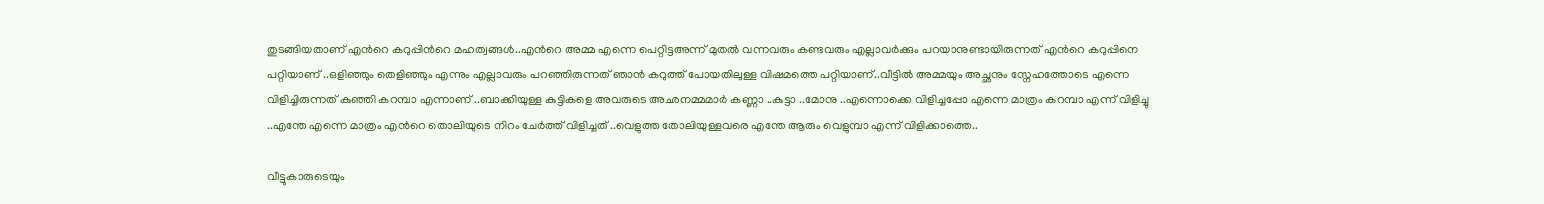തുടങ്ങിയതാണ്‌ എന്‍റെ കറുപ്പിന്‍റെ മഹത്വങ്ങള്‍..എന്‍റെ അമ്മ എന്നെ പെറ്റിട്ടഅന്ന് മുതല്‍ വന്നവരും കണ്ടവരും എല്ലാവര്‍ക്കും പറയാനുണ്ടായിരുന്നത് എന്‍റെ കറുപ്പിനെ പറ്റിയാണ് ..ഒളിഞ്ഞും തെളിഞ്ഞും എന്നും എല്ലാവരും പറഞ്ഞിരുന്നത് ഞാന്‍ കറുത്ത് പോയതിലുള്ള വിഷമത്തെ പറ്റിയാണ്..വീട്ടില്‍ അമ്മയും അച്ഛനും സ്നേഹത്തോടെ എന്നെ വിളിച്ചിരുന്നത് കുഞ്ഞി കറമ്പാ എന്നാണ് ..ബാക്കിയുള്ള കുട്ടികളെ അവരുടെ അഛനമ്മമാര്‍ കണ്ണാ ..കുട്ടാ ..മോനു ..എന്നൊക്കെ വിളിച്ചപ്പോ എന്നെ മാത്രം കറമ്പാ എന്ന് വിളിച്ചു ..എന്തേ എന്നെ മാത്രം എന്‍റെ തൊലിയുടെ നിറം ചേര്‍ത്ത് വിളിച്ചത് ..വെളുത്ത തോലിയുള്ളവരെ എന്തേ ആരും വെളുമ്പാ എന്ന് വിളിക്കാത്തെ..

വീട്ടുകാരുടെയും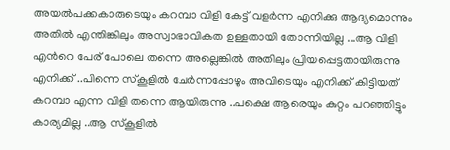അയല്‍പക്കകാരുടെയും കറമ്പാ വിളി കേട്ട് വളര്‍ന്ന എനിക്കു ആദ്യമൊന്നും അതില്‍ എന്തിങ്കിലും അസ്വാഭാവികത ഉള്ളതായി തോന്നിയില്ല ...ആ വിളി എന്‍റെ പേര് പോലെ തന്നെ അല്ലെങ്കില്‍ അതിലും പ്രിയപ്പെട്ടതായിരുന്നു എനിക്ക് ..പിന്നെ സ്കൂളില്‍ ചേര്‍ന്നപ്പോഴും അവിടെയും എനിക്ക് കിട്ടിയത് കറമ്പാ എന്ന വിളി തന്നെ ആയിരുന്നു ..പക്ഷെ ആരെയും കുറ്റം പറഞ്ഞിട്ടും കാര്യമില്ല ..ആ സ്കൂളില്‍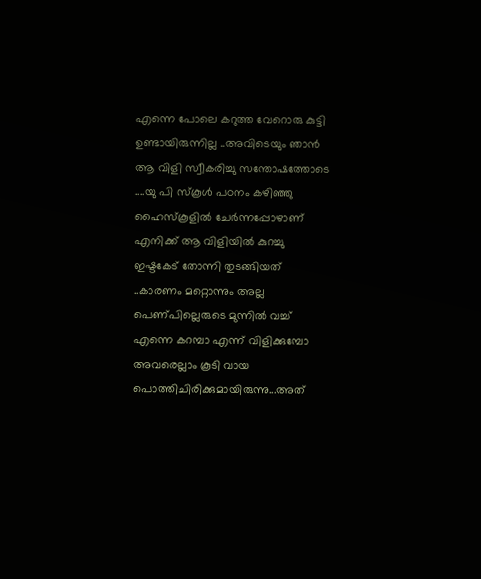എന്നെ പോലെ കറുത്ത വേറൊരു കുട്ടി ഉണ്ടായിരുന്നില്ല ..അവിടെയും ഞാന്‍ ആ വിളി സ്വീകരിച്ചു സന്തോഷത്തോടെ ....യു പി സ്കൂള്‍ പഠനം കഴിഞ്ഞു ഹൈസ്കൂളില്‍ ചേര്‍ന്നപ്പോഴാണ് എനിക്ക് ആ വിളിയില്‍ കുറച്ചു ഇഷ്ടകേട്‌ തോന്നി തുടങ്ങിയത് ..കാരണം മറ്റൊന്നും അല്ല പെണ്പില്ലെരുടെ മുന്നില്‍ വച്ച് എന്നെ കറമ്പാ എന്ന് വിളിക്കുമ്പോ അവരെല്ലാം കൂടി വായ പൊത്തിചിരിക്കുമായിരുന്നു...അത്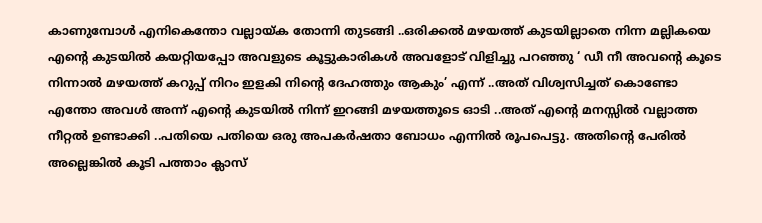കാണുമ്പോള്‍ എനികെന്തോ വല്ലായ്ക തോന്നി തുടങ്ങി ..ഒരിക്കല്‍ മഴയത്ത് കുടയില്ലാതെ നിന്ന മല്ലികയെ എന്‍റെ കുടയില്‍ കയറ്റിയപ്പോ അവളുടെ കൂട്ടുകാരികള്‍ അവളോട്‌ വിളിച്ചു പറഞ്ഞു ‘ ഡീ നീ അവന്‍റെ കൂടെ നിന്നാല്‍ മഴയത്ത് കറുപ്പ് നിറം ഇളകി നിന്‍റെ ദേഹത്തും ആകും’ എന്ന് ..അത് വിശ്വസിച്ചത് കൊണ്ടോ എന്തോ അവള്‍ അന്ന് എന്‍റെ കുടയില്‍ നിന്ന് ഇറങ്ങി മഴയത്തൂടെ ഓടി ..അത് എന്‍റെ മനസ്സില്‍ വല്ലാത്ത നീറ്റല്‍ ഉണ്ടാക്കി ..പതിയെ പതിയെ ഒരു അപകര്‍ഷതാ ബോധം എന്നില്‍ രൂപപെട്ടു. അതിന്‍റെ പേരില്‍ അല്ലെങ്കില്‍ കൂടി പത്താം ക്ലാസ്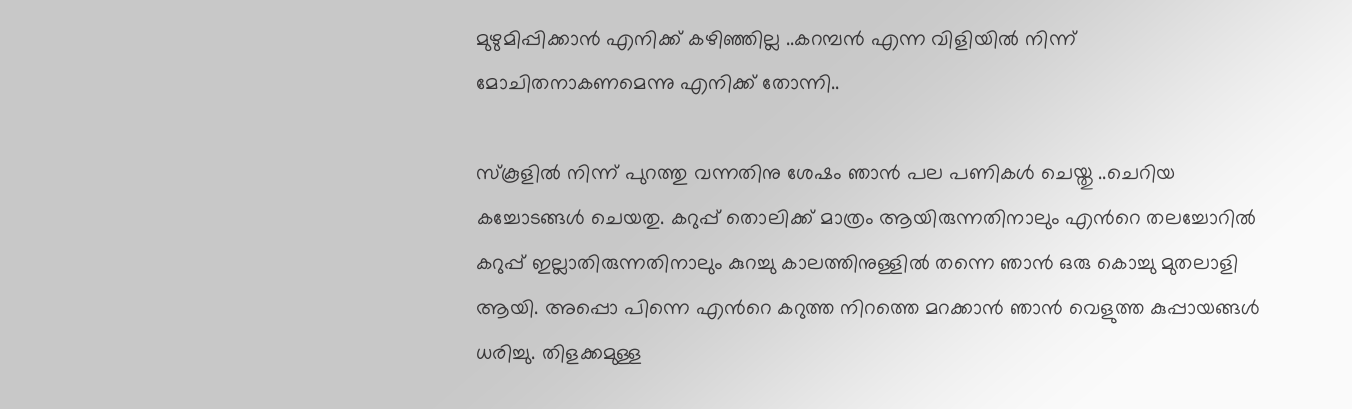മുഴുമിപ്പിക്കാന്‍ എനിക്ക് കഴിഞ്ഞില്ല ..കറമ്പന്‍ എന്ന വിളിയില്‍ നിന്ന് മോചിതനാകണമെന്നു എനിക്ക് തോന്നി..

സ്കൂളില്‍ നിന്ന് പുറത്തു വന്നതിനു ശേഷം ഞാന്‍ പല പണികള്‍ ചെയ്തു ..ചെറിയ കച്ചോടങ്ങള്‍ ചെയതു. കറുപ്പ് തൊലിക്ക് മാത്രം ആയിരുന്നതിനാലും എന്‍റെ തലച്ചോറില്‍ കറുപ്പ് ഇല്ലാതിരുന്നതിനാലും കുറച്ചു കാലത്തിനുള്ളില്‍ തന്നെ ഞാന്‍ ഒരു കൊച്ചു മുതലാളി ആയി. അപ്പൊ പിന്നെ എന്‍റെ കറുത്ത നിറത്തെ മറക്കാന്‍ ഞാന്‍ വെളുത്ത കുപ്പായങ്ങള്‍ ധരിച്ചു. തിളക്കമുള്ള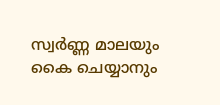സ്വര്‍ണ്ണ മാലയും കൈ ചെയ്യാനും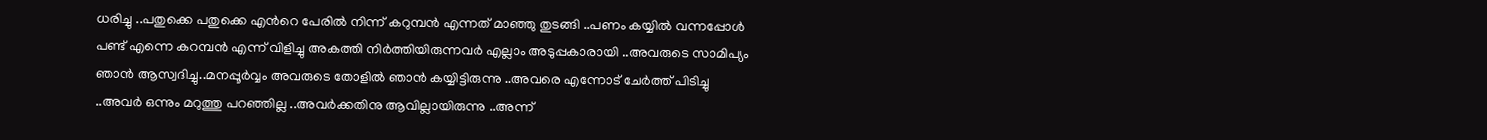ധരിച്ചു ..പതുക്കെ പതുക്കെ എന്‍റെ പേരില്‍ നിന്ന് കറുമ്പന്‍ എന്നത് മാഞ്ഞു തുടങ്ങി ..പണം കയ്യില്‍ വന്നപ്പോള്‍ പണ്ട് എന്നെ കറമ്പന്‍ എന്ന് വിളിച്ചു അകത്തി നിര്‍ത്തിയിരുന്നവര്‍ എല്ലാം അടുപ്പകാരായി ..അവരുടെ സാമിപ്യം ഞാന്‍ ആസ്വദിച്ചു..മനപ്പൂര്‍വ്വം അവരുടെ തോളില്‍ ഞാന്‍ കയ്യിട്ടിരുന്നു ..അവരെ എന്നോട് ചേര്‍ത്ത് പിടിച്ചു ..അവര്‍ ഒന്നും മറുത്തു പറഞ്ഞില്ല ..അവര്‍ക്കതിനു ആവില്ലായിരുന്നു ..അന്ന്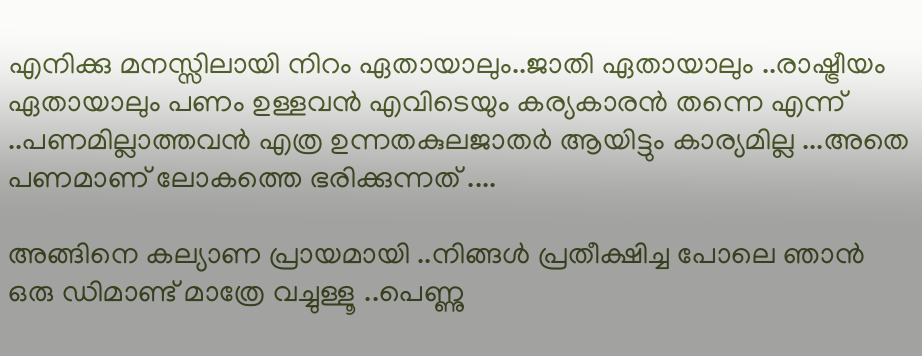എനിക്കു മനസ്സിലായി നിറം ഏതായാലും..ജാതി ഏതായാലും ..രാഷ്ട്രീയം ഏതായാലും പണം ഉള്ളവന്‍ എവിടെയും കര്യകാരന്‍ തന്നെ എന്ന് ..പണമില്ലാത്തവന്‍ എത്ര ഉന്നതകുലജാതര്‍ ആയിട്ടും കാര്യമില്ല ...അതെ പണമാണ് ലോകത്തെ ഭരിക്കുന്നത്‌ ....

അങ്ങിനെ കല്യാണ പ്രായമായി ..നിങ്ങള്‍ പ്രതീക്ഷിച്ച പോലെ ഞാന്‍ ഒരു ഡിമാണ്ട് മാത്രേ വച്ചുള്ളൂ ..പെണ്ണു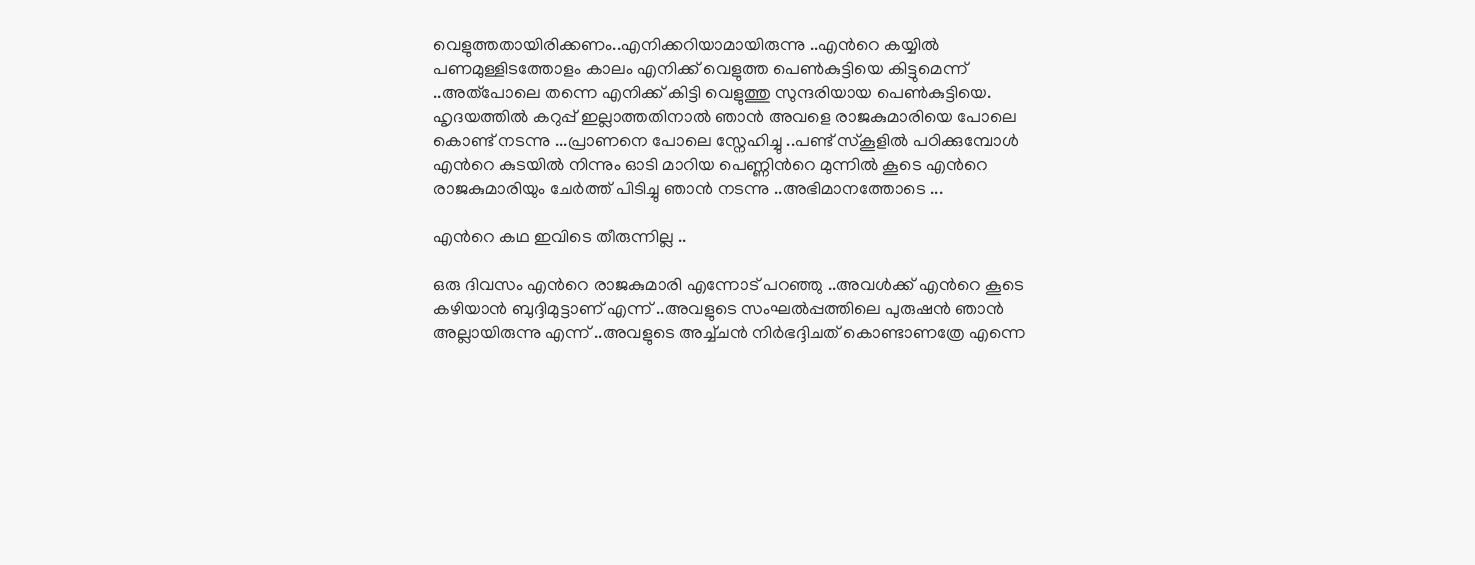വെളുത്തതായിരിക്കണം..എനിക്കറിയാമായിരുന്നു ..എന്‍റെ കയ്യില്‍ പണമുള്ളിടത്തോളം കാലം എനിക്ക് വെളുത്ത പെണ്‍കുട്ടിയെ കിട്ടുമെന്ന് ..അത്പോലെ തന്നെ എനിക്ക് കിട്ടി വെളുത്തു സുന്ദരിയായ പെണ്‍കുട്ടിയെ. ഹൃദയത്തില്‍ കറുപ്പ് ഇല്ലാത്തതിനാല്‍ ഞാന്‍ അവളെ രാജകുമാരിയെ പോലെ കൊണ്ട് നടന്നു ...പ്രാണനെ പോലെ സ്നേഹിച്ചു ..പണ്ട് സ്കൂളില്‍ പഠിക്കുമ്പോള്‍ എന്‍റെ കുടയില്‍ നിന്നും ഓടി മാറിയ പെണ്ണിന്‍റെ മുന്നില്‍ കൂടെ എന്‍റെ രാജകുമാരിയും ചേര്‍ത്ത് പിടിച്ചു ഞാന്‍ നടന്നു ..അഭിമാനത്തോടെ ...

എന്‍റെ കഥ ഇവിടെ തീരുന്നില്ല ..

ഒരു ദിവസം എന്‍റെ രാജകുമാരി എന്നോട് പറഞ്ഞു ..അവള്‍ക്ക് എന്‍റെ കൂടെ കഴിയാന്‍ ബുദ്ദിമുട്ടാണ് എന്ന് ..അവളുടെ സംഘല്‍പ്പത്തിലെ പുരുഷന്‍ ഞാന്‍ അല്ലായിരുന്നു എന്ന് ..അവളുടെ അച്ച്ചന്‍ നിര്‍ഭദ്ദിചത് കൊണ്ടാണത്രേ എന്നെ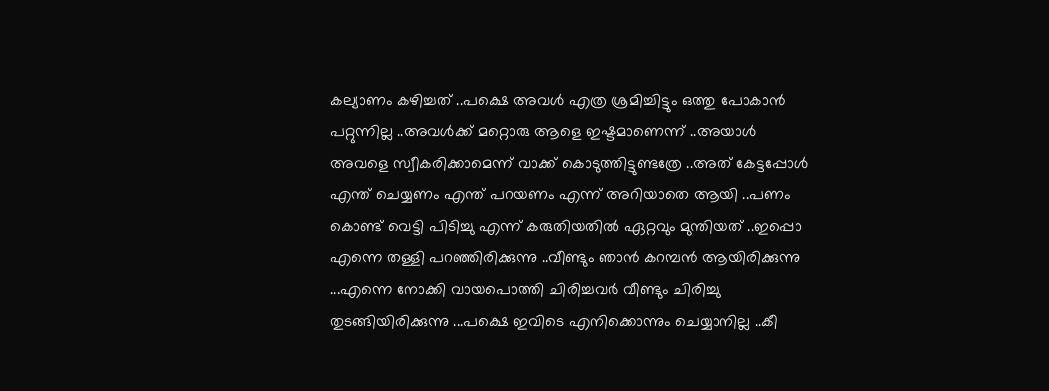കല്യാണം കഴിച്ചത് ..പക്ഷെ അവള്‍ എത്ര ശ്രമിച്ചിട്ടും ഒത്തു പോകാന്‍ പറ്റുന്നില്ല ..അവള്‍ക്ക് മറ്റൊരു ആളെ ഇഷ്ടമാണെന്ന് ..അയാള്‍ അവളെ സ്വീകരിക്കാമെന്ന് വാക്ക് കൊടുത്തിട്ടുണ്ടത്രേ ..അത് കേട്ടപ്പോള്‍ എന്ത് ചെയ്യണം എന്ത് പറയണം എന്ന് അറിയാതെ ആയി ..പണം കൊണ്ട് വെട്ടി പിടിച്ചു എന്ന് കരുതിയതില്‍ ഏറ്റവും മുന്തിയത് ..ഇപ്പൊ എന്നെ തള്ളി പറഞ്ഞിരിക്കുന്നു ..വീണ്ടും ഞാന്‍ കറമ്പന്‍ ആയിരിക്കുന്നു ...എന്നെ നോക്കി വായപൊത്തി ചിരിച്ചവര്‍ വീണ്ടും ചിരിച്ചു തുടങ്ങിയിരിക്കുന്നു ...പക്ഷെ ഇവിടെ എനിക്കൊന്നും ചെയ്യാനില്ല ..കീ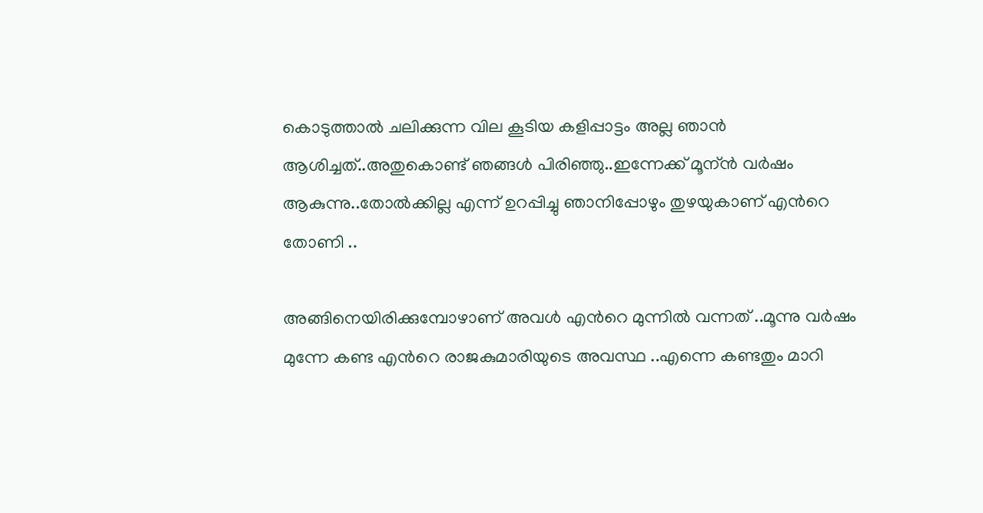കൊടുത്താല്‍ ചലിക്കുന്ന വില കൂടിയ കളിപ്പാട്ടം അല്ല ഞാന്‍ ആശിച്ചത്..അതുകൊണ്ട് ഞങ്ങള്‍ പിരിഞ്ഞു..ഇന്നേക്ക് മൂന്ന്‍ വര്‍ഷം ആകുന്നു..തോല്‍ക്കില്ല എന്ന് ഉറപ്പിച്ചു ഞാനിപ്പോഴും തുഴയുകാണ് എന്‍റെ തോണി ..

അങ്ങിനെയിരിക്കുമ്പോഴാണ് അവള്‍ എന്‍റെ മുന്നില്‍ വന്നത് ..മൂന്നു വര്‍ഷം മുന്നേ കണ്ട എന്‍റെ രാജകുമാരിയുടെ അവസ്ഥ ..എന്നെ കണ്ടതും മാറി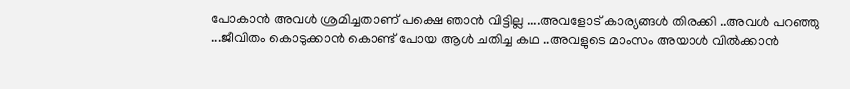പോകാന്‍ അവള്‍ ശ്രമിച്ചതാണ് പക്ഷെ ഞാന്‍ വിട്ടില്ല ....അവളോട്‌ കാര്യങ്ങള്‍ തിരക്കി ..അവള്‍ പറഞ്ഞു ...ജീവിതം കൊടുക്കാന്‍ കൊണ്ട് പോയ ആള്‍ ചതിച്ച കഥ ..അവളുടെ മാംസം അയാള്‍ വില്‍ക്കാന്‍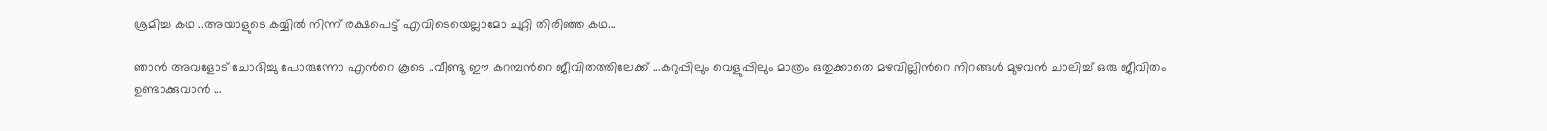ശ്രമിച്ച കഥ ..അയാളുടെ കയ്യില്‍ നിന്ന് രക്ഷപെട്ട് എവിടെയെല്ലാമോ ചുറ്റി തിരിഞ്ഞ കഥ...

ഞാന്‍ അവളോട്‌ ചോദിച്ചു പോരുന്നോ എന്‍റെ കൂടെ ..വീണ്ടു ഈ കറമ്പന്‍റെ ജീവിതത്തിലേക്ക് ...കറുപ്പിലും വെളുപ്പിലും മാത്രം ഒതുക്കാതെ മഴവില്ലിന്‍റെ നിറങ്ങള്‍ മുഴവന്‍ ചാലിച്ച് ഒരു ജീവിതം ഉണ്ടാക്കുവാന്‍ ...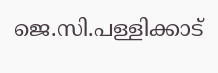ജെ.സി.പള്ളിക്കാട്‌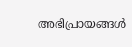അഭിപ്രായങ്ങള്‍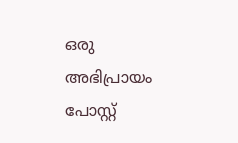ഒരു അഭിപ്രായം പോസ്റ്റ്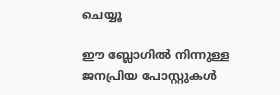ചെയ്യൂ

ഈ ബ്ലോഗിൽ നിന്നുള്ള ജനപ്രിയ പോസ്റ്റുകള്‍‌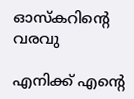ഓസ്കറിന്റെ വരവു

എനിക്ക് എന്‍റെ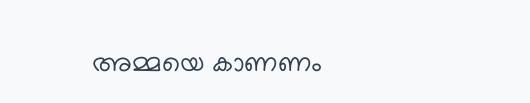അമ്മയെ കാണണം